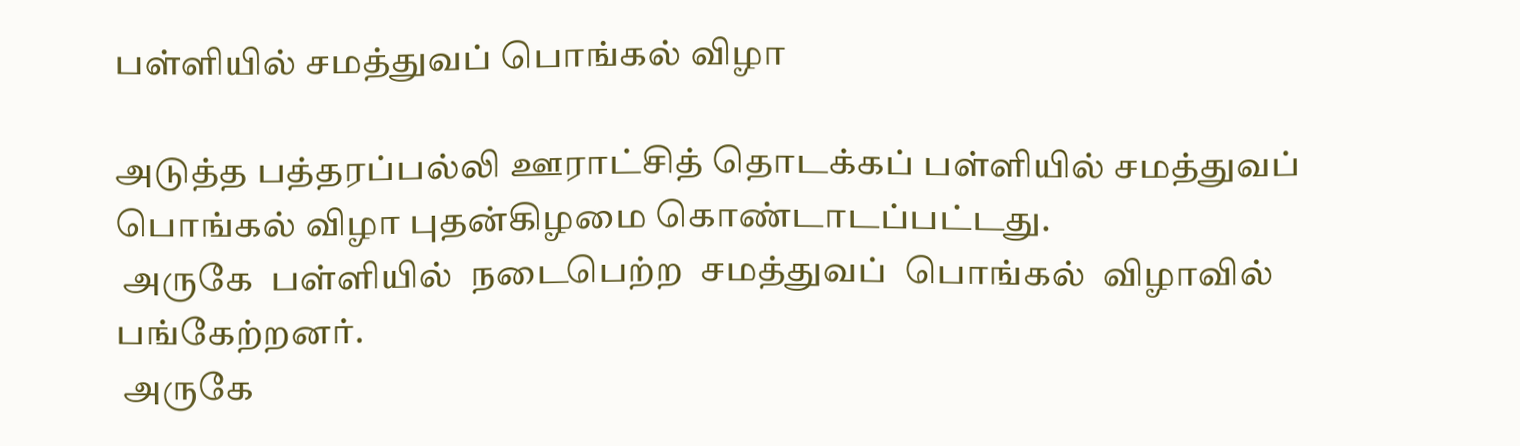பள்ளியில் சமத்துவப் பொங்கல் விழா

அடுத்த பத்தரப்பல்லி ஊராட்சித் தொடக்கப் பள்ளியில் சமத்துவப் பொங்கல் விழா புதன்கிழமை கொண்டாடப்பட்டது.
 அருகே  பள்ளியில்  நடைபெற்ற  சமத்துவப்  பொங்கல்  விழாவில் பங்கேற்றனர்.
 அருகே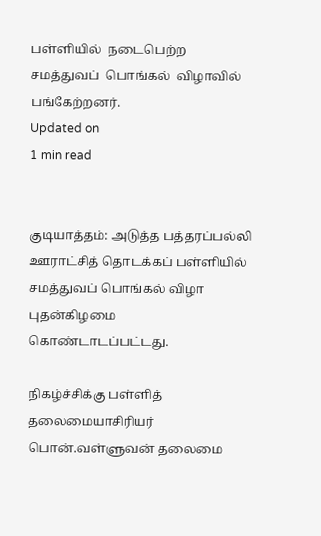பள்ளியில்  நடைபெற்ற  சமத்துவப்  பொங்கல்  விழாவில் பங்கேற்றனர்.
Updated on
1 min read


குடியாத்தம்: அடுத்த பத்தரப்பல்லி ஊராட்சித் தொடக்கப் பள்ளியில் சமத்துவப் பொங்கல் விழா புதன்கிழமை கொண்டாடப்பட்டது.

நிகழ்ச்சிக்கு பள்ளித் தலைமையாசிரியர் பொன்.வள்ளுவன் தலைமை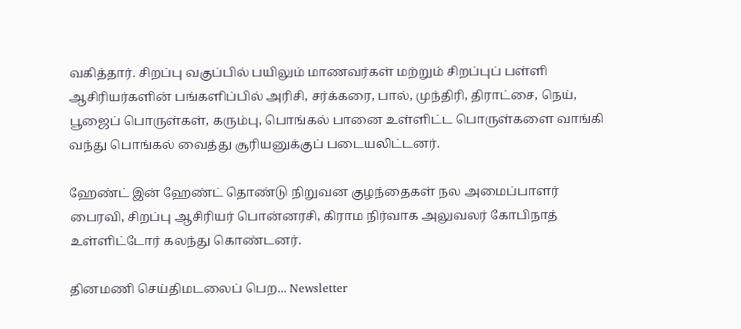வகித்தார். சிறப்பு வகுப்பில் பயிலும் மாணவர்கள் மற்றும் சிறப்புப் பள்ளி ஆசிரியர்களின் பங்களிப்பில் அரிசி, சர்க்கரை, பால், முந்திரி, திராட்சை, நெய், பூஜைப் பொருள்கள், கரும்பு, பொங்கல் பானை உள்ளிட்ட பொருள்களை வாங்கி வந்து பொங்கல் வைத்து சூரியனுக்குப் படையலிட்டனர்.

ஹேண்ட் இன் ஹேண்ட் தொண்டு நிறுவன குழந்தைகள் நல அமைப்பாளர் பைரவி, சிறப்பு ஆசிரியர் பொன்னரசி, கிராம நிர்வாக அலுவலர் கோபிநாத் உள்ளிட்டோர் கலந்து கொண்டனர்.

தினமணி செய்திமடலைப் பெற... Newsletter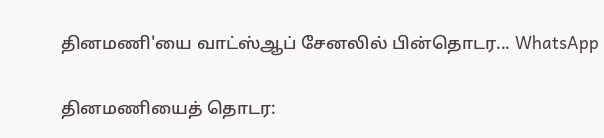தினமணி'யை வாட்ஸ்ஆப் சேனலில் பின்தொடர... WhatsApp

தினமணியைத் தொடர: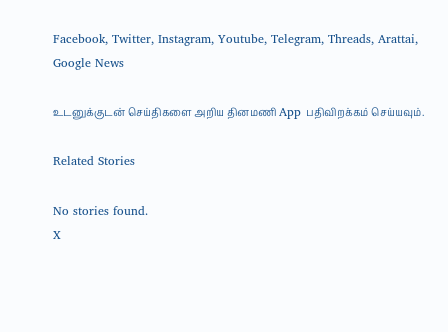Facebook, Twitter, Instagram, Youtube, Telegram, Threads, Arattai, Google News

உடனுக்குடன் செய்திகளை அறிய தினமணி App பதிவிறக்கம் செய்யவும்.

Related Stories

No stories found.
X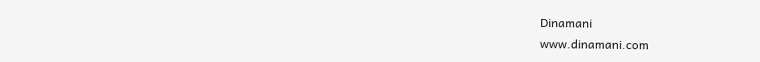Dinamani
www.dinamani.com